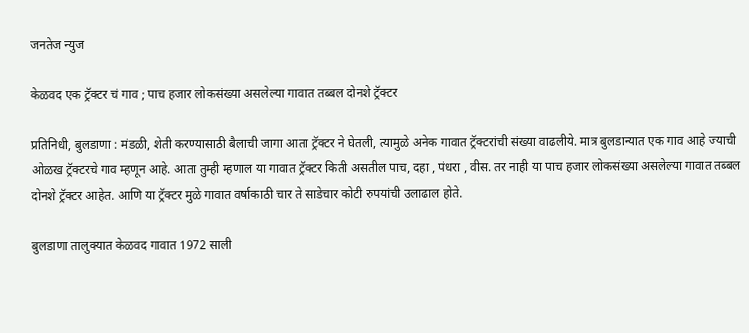जनतेज न्युज

केळवद एक ट्रॅक्टर चं गाव ; पाच हजार लोकसंख्या असलेल्या गावात तब्बल दोनशे ट्रॅक्टर

प्रतिनिधी, बुलडाणा : मंडळी, शेती करण्यासाठी बैलाची जागा आता ट्रॅक्टर ने घेतली, त्यामुळे अनेक गावात ट्रॅक्टरांची संख्या वाढलीये. मात्र बुलडान्यात एक गाव आहे ज्याची ओळख ट्रॅक्टरचे गाव म्हणून आहे. आता तुम्ही म्हणाल या गावात ट्रॅक्टर किती असतील पाच, दहा , पंधरा , वीस. तर नाही या पाच हजार लोकसंख्या असलेल्या गावात तब्बल दोनशे ट्रॅक्टर आहेत. आणि या ट्रॅक्टर मुळे गावात वर्षाकाठी चार ते साडेचार कोटी रुपयांची उलाढाल होते.

बुलडाणा तालुक्यात केळवद गावात 1972 साली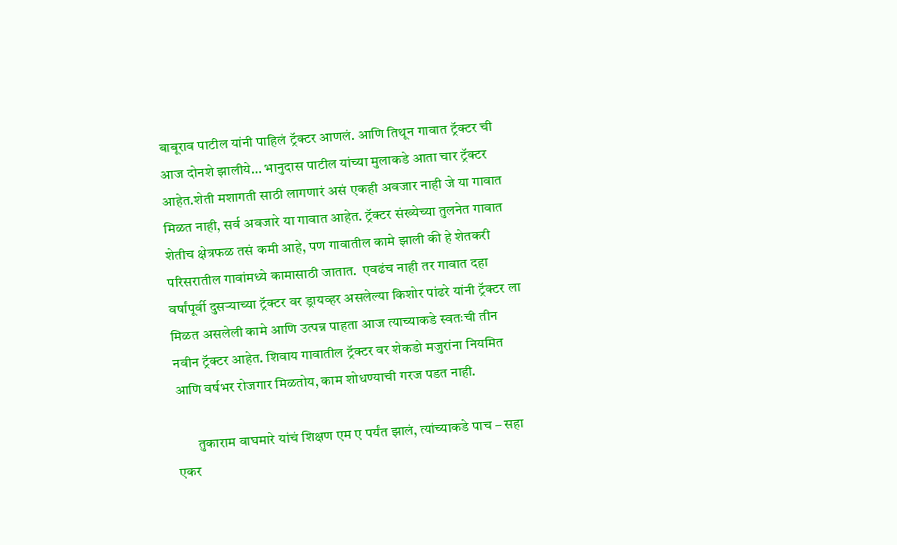बाबूराव पाटील यांनी पाहिलं ट्रॅक्टर आणलं. आणि तिथून गावात ट्रॅक्टर ची आज दोनशे झालीये… भानुदास पाटील यांच्या मुलाकडे आता चार ट्रॅक्टर आहेत.शेती मशागती साठी लागणारं असं एकही अवजार नाही जे या गावात मिळत नाही, सर्व अवजारे या गावात आहेत. ट्रॅक्टर संख्येच्या तुलनेत गावात शेतीच क्षेत्रफळ तसं कमी आहे, पण गावातील कामे झाली की हे शेतकरी परिसरातील गावांमध्ये कामासाठी जातात.  एवढंच नाही तर गावात दहा वर्षांपूर्वी दुसऱ्याच्या ट्रॅक्टर वर ड्रायव्हर असलेल्या किशोर पांढरे यांनी ट्रॅक्टर ला मिळत असलेली कामे आणि उत्पन्न पाहता आज त्याच्याकडे स्वतःची तीन नवीन ट्रॅक्टर आहेत. शिवाय गावातील ट्रॅक्टर वर शेकडो मजुरांना नियमित आणि वर्षभर रोजगार मिळतोय, काम शोधण्याची गरज पडत नाही.

       तुकाराम वाघमारे यांचं शिक्षण एम ए पर्यंत झालं, त्यांच्याकडे पाच – सहा एकर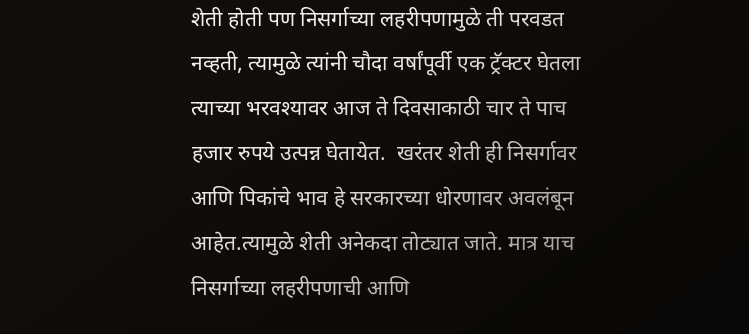शेती होती पण निसर्गाच्या लहरीपणामुळे ती परवडत नव्हती, त्यामुळे त्यांनी चौदा वर्षांपूर्वी एक ट्रॅक्टर घेतला त्याच्या भरवश्यावर आज ते दिवसाकाठी चार ते पाच हजार रुपये उत्पन्न घेतायेत.  खरंतर शेती ही निसर्गावर आणि पिकांचे भाव हे सरकारच्या धोरणावर अवलंबून आहेत.त्यामुळे शेती अनेकदा तोट्यात जाते. मात्र याच निसर्गाच्या लहरीपणाची आणि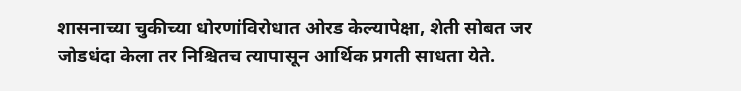शासनाच्या चुकीच्या धोरणांविरोधात ओरड केल्यापेक्षा, शेती सोबत जर जोडधंदा केला तर निश्चितच त्यापासून आर्थिक प्रगती साधता येते.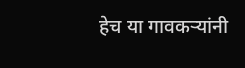हेच या गावकऱ्यांनी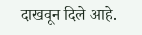दाखवून दिले आहे.